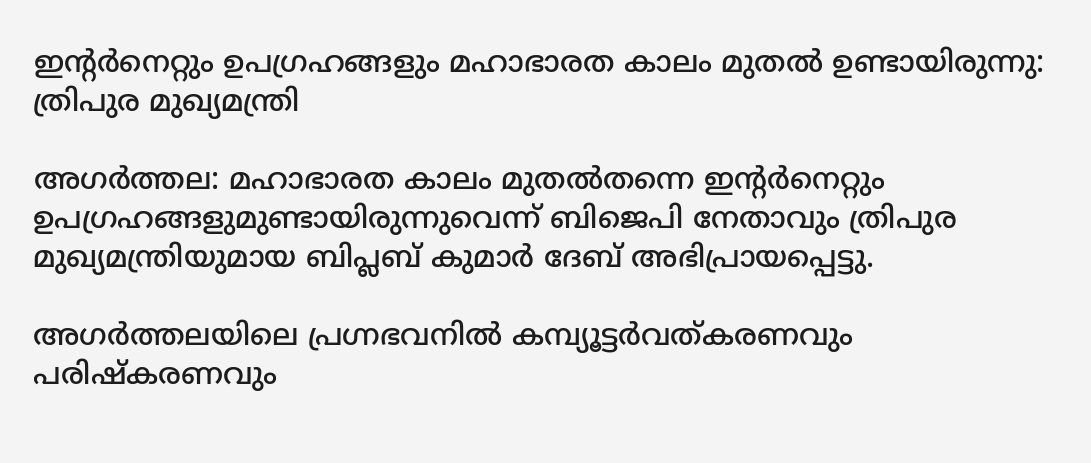ഇന്റര്‍നെറ്റും ഉപഗ്രഹങ്ങളും മഹാഭാരത കാലം മുതല്‍ ഉണ്ടായിരുന്നു: ത്രിപുര മുഖ്യമന്ത്രി

അഗര്‍ത്തല: മഹാഭാരത കാലം മുതല്‍തന്നെ ഇന്റര്‍നെറ്റും ഉപഗ്രഹങ്ങളുമുണ്ടായിരുന്നുവെന്ന് ബിജെപി നേതാവും ത്രിപുര മുഖ്യമന്ത്രിയുമായ ബിപ്ലബ് കുമാര്‍ ദേബ് അഭിപ്രായപ്പെട്ടു.

അഗര്‍ത്തലയിലെ പ്രഗ്നഭവനില്‍ കമ്പ്യൂട്ടര്‍വത്കരണവും പരിഷ്‌കരണവും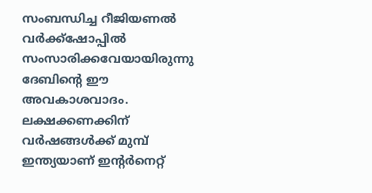സംബന്ധിച്ച റീജിയണല്‍ വര്‍ക്ക്‌ഷോപ്പില്‍ സംസാരിക്കവേയായിരുന്നു ദേബിന്‍റെ ഈ അവകാശവാദം. ലക്ഷക്കണക്കിന് വര്‍ഷങ്ങള്‍ക്ക് മുമ്പ് ഇന്ത്യയാണ് ഇന്റര്‍നെറ്റ്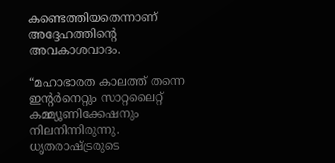കണ്ടെത്തിയതെന്നാണ് അദ്ദേഹത്തിന്‍റെ അവകാശവാദം.

“മഹാഭാരത കാലത്ത് തന്നെ ഇന്റര്‍നെറ്റും സാറ്റലൈറ്റ് കമ്മ്യൂണിക്കേഷനും നിലനിന്നിരുന്നു. ധൃതരാഷ്ട്രരുടെ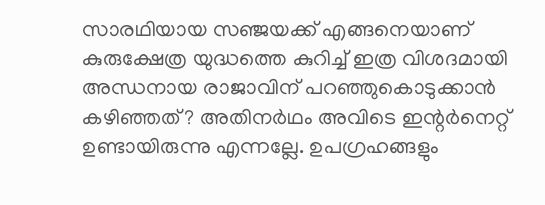സാരഥിയായ സഞ്ജയക്ക് എങ്ങനെയാണ് കുരുക്ഷേത്ര യുദ്ധത്തെ കുറിച്ച് ഇത്ര വിശദമായി അന്ധനായ രാജാവിന് പറഞ്ഞുകൊടുക്കാന്‍ കഴിഞ്ഞത്? അതിനര്‍ഥം അവിടെ ഇന്റര്‍നെറ്റ് ഉണ്ടായിരുന്നു എന്നല്ലേ. ഉപഗ്രഹങ്ങളും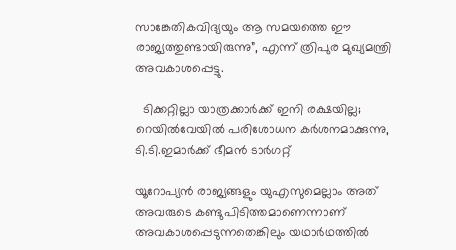സാങ്കേതികവിദ്യയും ആ സമയത്തെ ഈ രാജ്യത്തുണ്ടായിരുന്നു”, എന്ന് ത്രിപുര മുഖ്യമന്ത്രി അവകാശപ്പെട്ടു.

  ടിക്കറ്റില്ലാ യാത്രക്കാർക്ക് ഇനി രക്ഷയില്ല; റെയിൽവേയിൽ പരിശോധന കർശനമാക്കുന്നു, ടി.ടി.ഇമാർക്ക് ഭീമൻ ടാർഗറ്റ്

യൂറോപ്യന്‍ രാജ്യങ്ങളും യുഎസുമെല്ലാം അത് അവരുടെ കണ്ടുപിടിത്തമാണെന്നാണ് അവകാശപ്പെടുന്നതെങ്കിലും യഥാര്‍ഥത്തില്‍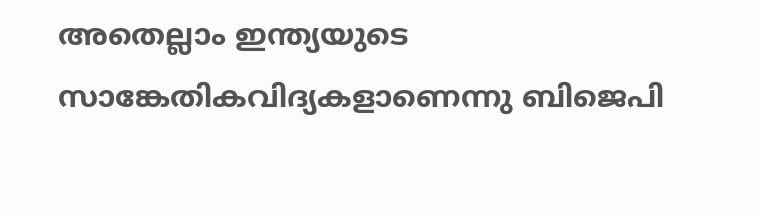അതെല്ലാം ഇന്ത്യയുടെ സാങ്കേതികവിദ്യകളാണെന്നു ബിജെപി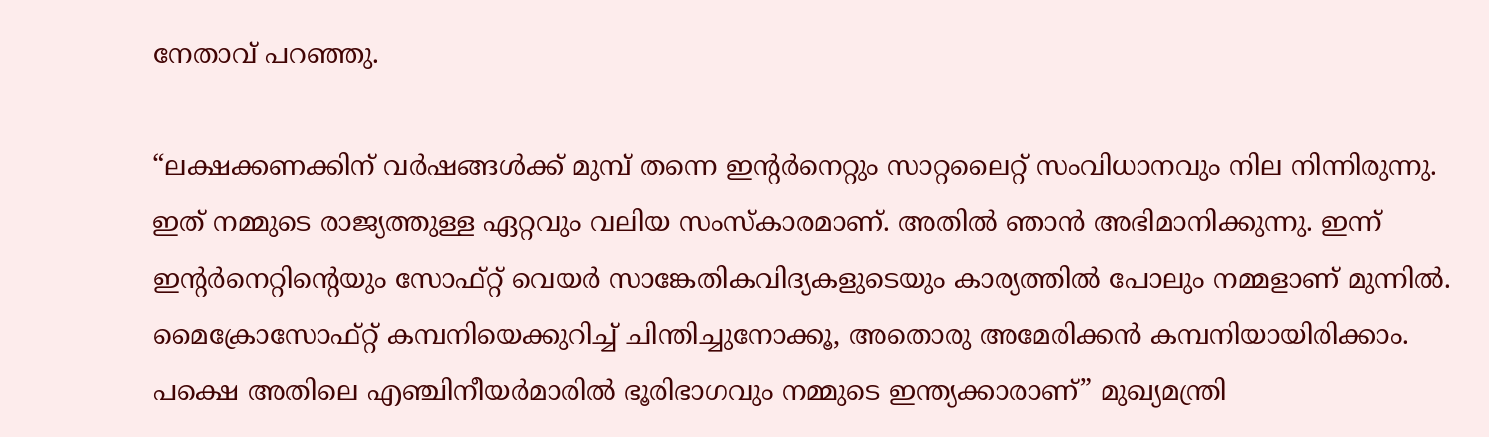നേതാവ് പറഞ്ഞു.

“ലക്ഷക്കണക്കിന് വര്‍ഷങ്ങള്‍ക്ക് മുമ്പ് തന്നെ ഇന്റര്‍നെറ്റും സാറ്റലൈറ്റ് സംവിധാനവും നില നിന്നിരുന്നു. ഇത് നമ്മുടെ രാജ്യത്തുള്ള ഏറ്റവും വലിയ സംസ്‌കാരമാണ്. അതില്‍ ഞാന്‍ അഭിമാനിക്കുന്നു. ഇന്ന് ഇന്റര്‍നെറ്റിന്റെയും സോഫ്റ്റ് വെയര്‍ സാങ്കേതികവിദ്യകളുടെയും കാര്യത്തില്‍ പോലും നമ്മളാണ് മുന്നില്‍. മൈക്രോസോഫ്റ്റ് കമ്പനിയെക്കുറിച്ച് ചിന്തിച്ചുനോക്കൂ, അതൊരു അമേരിക്കന്‍ കമ്പനിയായിരിക്കാം. പക്ഷെ അതിലെ എഞ്ചിനീയര്‍മാരില്‍ ഭൂരിഭാഗവും നമ്മുടെ ഇന്ത്യക്കാരാണ്” മുഖ്യമന്ത്രി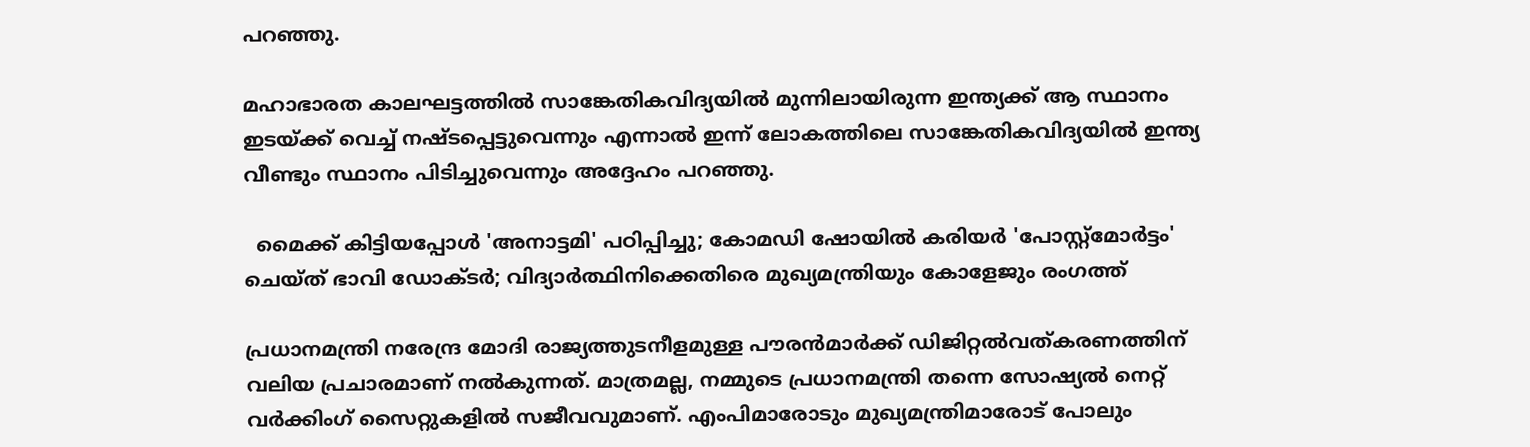പറഞ്ഞു.

മഹാഭാരത കാലഘട്ടത്തില്‍ സാങ്കേതികവിദ്യയില്‍ മുന്നിലായിരുന്ന ഇന്ത്യക്ക് ആ സ്ഥാനം ഇടയ്ക്ക് വെച്ച് നഷ്ടപ്പെട്ടുവെന്നും എന്നാല്‍ ഇന്ന് ലോകത്തിലെ സാങ്കേതികവിദ്യയില്‍ ഇന്ത്യ വീണ്ടും സ്ഥാനം പിടിച്ചുവെന്നും അദ്ദേഹം പറഞ്ഞു.

  മൈക്ക് കിട്ടിയപ്പോൾ 'അനാട്ടമി' പഠിപ്പിച്ചു; കോമഡി ഷോയിൽ കരിയർ 'പോസ്റ്റ്മോർട്ടം' ചെയ്ത് ഭാവി ഡോക്ടർ; വിദ്യാർത്ഥിനിക്കെതിരെ മുഖ്യമന്ത്രിയും കോളേജും രംഗത്ത്

പ്രധാനമന്ത്രി നരേന്ദ്ര മോദി രാജ്യത്തുടനീളമുള്ള പൗരന്‍മാര്‍ക്ക് ഡിജിറ്റല്‍വത്കരണത്തിന് വലിയ പ്രചാരമാണ് നല്‍കുന്നത്. മാത്രമല്ല, നമ്മുടെ പ്രധാനമന്ത്രി തന്നെ സോഷ്യല്‍ നെറ്റ് വര്‍ക്കിംഗ് സൈറ്റുകളില്‍ സജീവവുമാണ്. എംപിമാരോടും മുഖ്യമന്ത്രിമാരോട് പോലും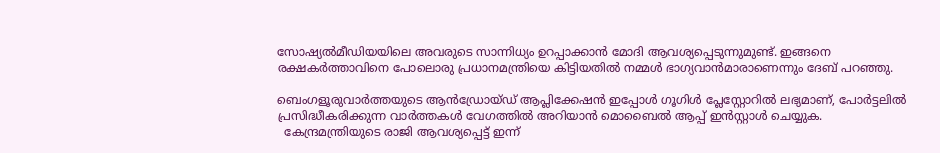സോഷ്യല്‍മീഡിയയിലെ അവരുടെ സാന്നിധ്യം ഉറപ്പാക്കാന്‍ മോദി ആവശ്യപ്പെടുന്നുമുണ്ട്. ഇങ്ങനെ രക്ഷകര്‍ത്താവിനെ പോലൊരു പ്രധാനമന്ത്രിയെ കിട്ടിയതില്‍ നമ്മള്‍ ഭാഗ്യവാന്‍മാരാണെന്നും ദേബ് പറഞ്ഞു.

ബെംഗളൂരുവാർത്തയുടെ ആൻഡ്രോയ്ഡ് ആപ്ലിക്കേഷൻ ഇപ്പോൾ ഗൂഗിൾ പ്ലേസ്റ്റോറിൽ ലഭ്യമാണ്, പോർട്ടലിൽ പ്രസിദ്ധീകരിക്കുന്ന വാർത്തകൾ വേഗത്തിൽ അറിയാൻ മൊബൈൽ ആപ്പ് ഇൻസ്റ്റാൾ ചെയ്യുക.
  കേന്ദ്രമന്ത്രിയുടെ രാജി ആവശ്യപ്പെട്ട് ഇന്ന്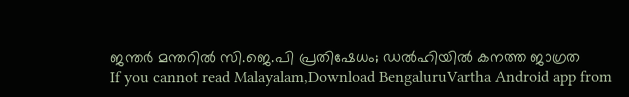ജന്തർ മന്തറിൽ സി.ജെ.പി പ്രതിഷേധം; ഡൽഹിയിൽ കനത്ത ജാഗ്രത
If you cannot read Malayalam,Download BengaluruVartha Android app from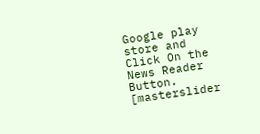Google play store and Click On the News Reader Button. [masterslider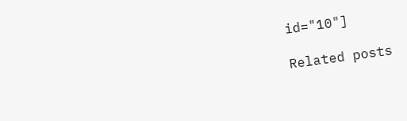id="10"]

Related posts